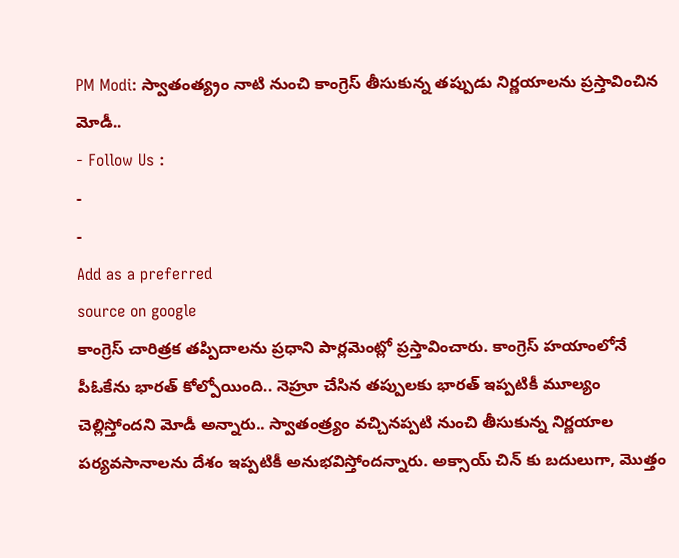PM Modi: స్వాతంత్య్రం నాటి నుంచి కాంగ్రెస్ తీసుకున్న తప్పుడు నిర్ణయాలను ప్రస్తావించిన మోడీ..
- Follow Us :
-
-
Add as a preferred
source on google
కాంగ్రెస్ చారిత్రక తప్పిదాలను ప్రధాని పార్లమెంట్లో ప్రస్తావించారు. కాంగ్రెస్ హయాంలోనే పీఓకేను భారత్ కోల్పోయింది.. నెహ్రూ చేసిన తప్పులకు భారత్ ఇప్పటికీ మూల్యం చెల్లిస్తోందని మోడీ అన్నారు.. స్వాతంత్ర్యం వచ్చినప్పటి నుంచి తీసుకున్న నిర్ణయాల పర్యవసానాలను దేశం ఇప్పటికీ అనుభవిస్తోందన్నారు. అక్సాయ్ చిన్ కు బదులుగా, మొత్తం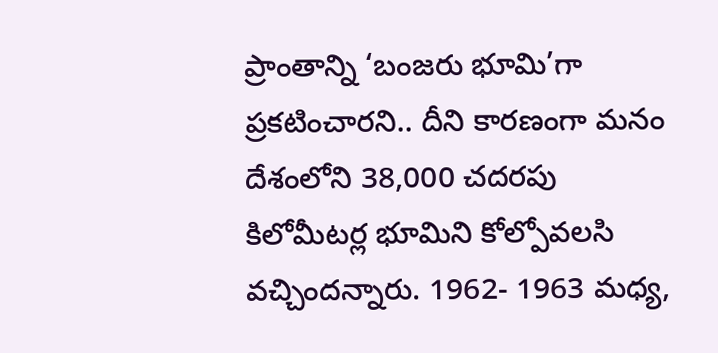ప్రాంతాన్ని ‘బంజరు భూమి’గా ప్రకటించారని.. దీని కారణంగా మనం దేశంలోని 38,000 చదరపు కిలోమీటర్ల భూమిని కోల్పోవలసి వచ్చిందన్నారు. 1962- 1963 మధ్య,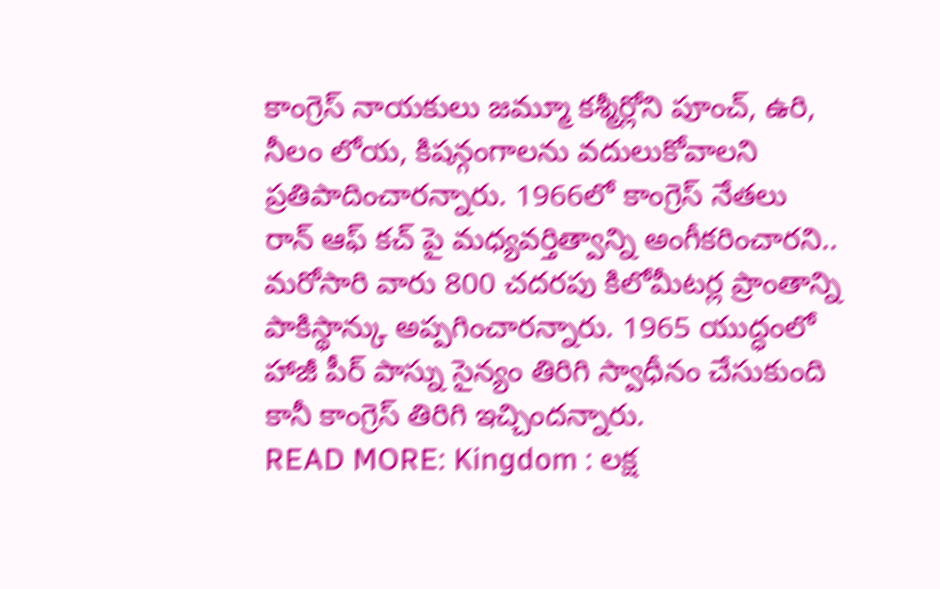కాంగ్రెస్ నాయకులు జమ్మూ కశ్మీర్లోని పూంచ్, ఉరి, నీలం లోయ, కిషన్గంగాలను వదులుకోవాలని ప్రతిపాదించారన్నారు. 1966లో కాంగ్రెస్ నేతలు రాన్ ఆఫ్ కచ్ పై మధ్యవర్తిత్వాన్ని అంగీకరించారని.. మరోసారి వారు 800 చదరపు కిలోమీటర్ల ప్రాంతాన్ని పాకిస్థాన్కు అప్పగించారన్నారు. 1965 యుద్ధంలో హాజీ పీర్ పాస్ను సైన్యం తిరిగి స్వాధీనం చేసుకుంది కానీ కాంగ్రెస్ తిరిగి ఇచ్చిందన్నారు.
READ MORE: Kingdom : లక్ష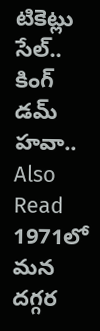టికెట్లు సేల్.. కింగ్ డమ్ హవా..
Also Read
1971లో మన దగ్గర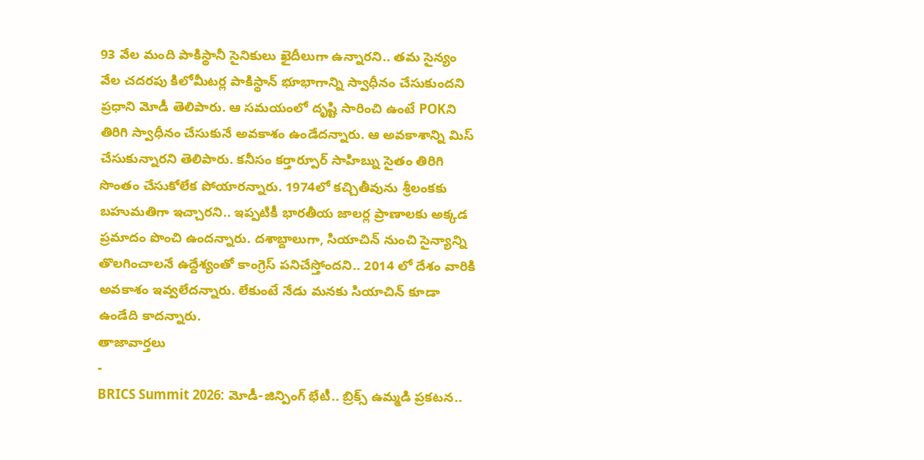93 వేల మంది పాకిస్థానీ సైనికులు ఖైదీలుగా ఉన్నారని.. తమ సైన్యం వేల చదరపు కిలోమీటర్ల పాకిస్థాన్ భూభాగాన్ని స్వాధీనం చేసుకుందని ప్రధాని మోడీ తెలిపారు. ఆ సమయంలో దృష్టి సారించి ఉంటే POKని తిరిగి స్వాధీనం చేసుకునే అవకాశం ఉండేదన్నారు. ఆ అవకాశాన్ని మిస్ చేసుకున్నారని తెలిపారు. కనీసం కర్తార్పూర్ సాహిబ్ను సైతం తిరిగి సొంతం చేసుకోలేక పోయారన్నారు. 1974లో కచ్చితీవును శ్రీలంకకు బహుమతిగా ఇచ్చారని.. ఇప్పటికీ భారతీయ జాలర్ల ప్రాణాలకు అక్కడ ప్రమాదం పొంచి ఉందన్నారు. దశాబ్దాలుగా, సియాచిన్ నుంచి సైన్యాన్ని తొలగించాలనే ఉద్దేశ్యంతో కాంగ్రెస్ పనిచేస్తోందని.. 2014 లో దేశం వారికి అవకాశం ఇవ్వలేదన్నారు. లేకుంటే నేడు మనకు సియాచిన్ కూడా ఉండేది కాదన్నారు.
తాజావార్తలు
-
BRICS Summit 2026: మోడీ-జిన్పింగ్ భేటీ.. బ్రిక్స్ ఉమ్మడి ప్రకటన..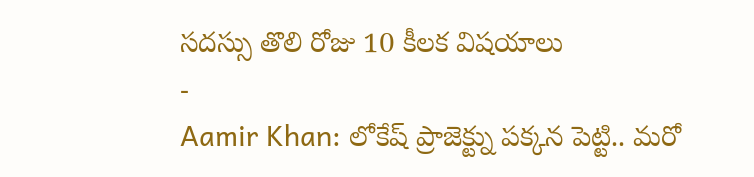సదస్సు తొలి రోజు 10 కీలక విషయాలు
-
Aamir Khan: లోకేష్ ప్రాజెక్ట్ను పక్కన పెట్టి.. మరో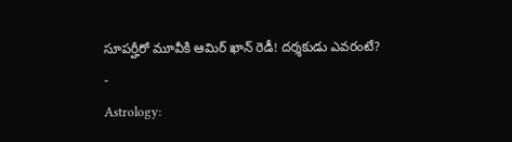సూపర్హీరో మూవీకి ఆమిర్ ఖాన్ రెడీ! దర్శకుడు ఎవరంటే?
-
Astrology: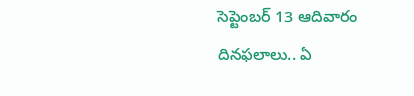సెప్టెంబర్ 13 ఆదివారం దినఫలాలు.. ఏ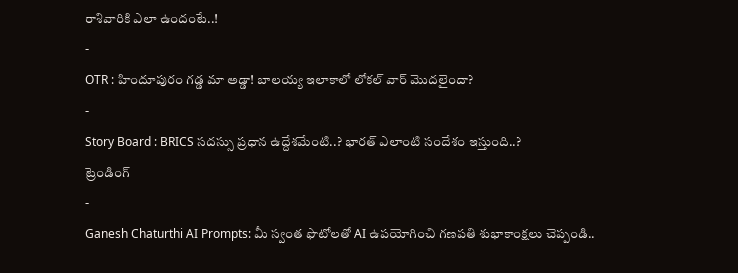రాశివారికి ఎలా ఉందంటే..!
-
OTR : హిందూపురం గడ్డ మా అడ్డా! బాలయ్య ఇలాకాలో లోకల్ వార్ మొదలైందా?
-
Story Board : BRICS సదస్సు ప్రధాన ఉద్దేశమేంటి..? భారత్ ఎలాంటి సందేశం ఇస్తుంది..?
ట్రెండింగ్
-
Ganesh Chaturthi AI Prompts: మీ స్వంత ఫొటోలతో AI ఉపయోగించి గణపతి శుభాకాంక్షలు చెప్పండి..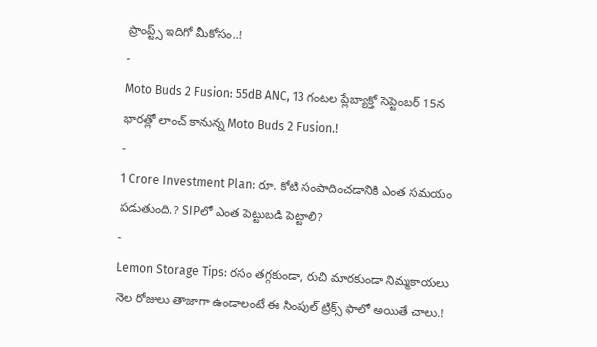ప్రాంప్ట్స్ ఇదిగో మీకోసం..!
-
Moto Buds 2 Fusion: 55dB ANC, 13 గంటల ప్లేబ్యాక్తో సెప్టెంబర్ 15న భారత్లో లాంచ్ కానున్న Moto Buds 2 Fusion.!
-
1 Crore Investment Plan: రూ. కోటి సంపాదించడానికి ఎంత సమయం పడుతుంది.? SIPలో ఎంత పెట్టుబడి పెట్టాలి?
-
Lemon Storage Tips: రసం తగ్గకుండా, రుచి మారకుండా నిమ్మకాయలు నెల రోజులు తాజాగా ఉండాలంటే ఈ సింపుల్ ట్రిక్స్ ఫాలో అయితే చాలు.!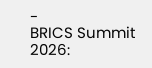-
BRICS Summit 2026: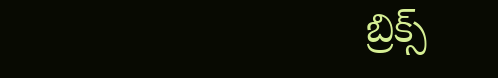బ్రిక్స్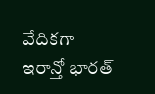వేదికగా ఇరాన్తో భారత్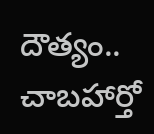దౌత్యం.. చాబహార్తో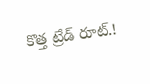కొత్త ట్రేడ్ రూట్.!